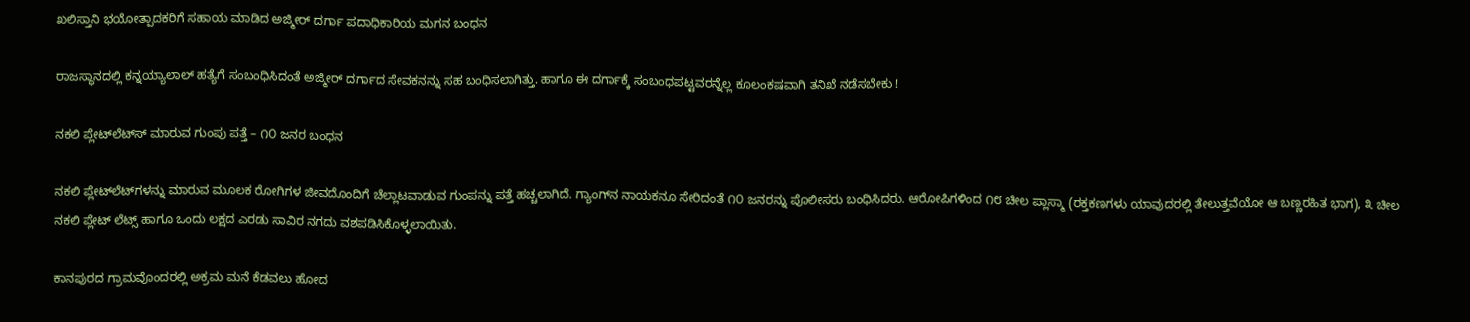ಖಲಿಸ್ತಾನಿ ಭಯೋತ್ಪಾದಕರಿಗೆ ಸಹಾಯ ಮಾಡಿದ ಅಜ್ಮೀರ್ ದರ್ಗಾ ಪದಾಧಿಕಾರಿಯ ಮಗನ ಬಂಧನ

ರಾಜಸ್ಥಾನದಲ್ಲಿ ಕನ್ನಯ್ಯಾಲಾಲ್ ಹತ್ಯೆಗೆ ಸಂಬಂಧಿಸಿದಂತೆ ಅಜ್ಮೀರ್ ದರ್ಗಾದ ಸೇವಕನನ್ನು ಸಹ ಬಂಧಿಸಲಾಗಿತ್ತು. ಹಾಗೂ ಈ ದರ್ಗಾಕ್ಕೆ ಸಂಬಂಧಪಟ್ಟವರನ್ನೆಲ್ಲ ಕೂಲಂಕಷವಾಗಿ ತನಿಖೆ ನಡೆಸಬೇಕು !

ನಕಲಿ ಪ್ಲೇಟ್‌ಲೆಟ್‌ಸ್ ಮಾರುವ ಗುಂಪು ಪತ್ತೆ – ೧೦ ಜನರ ಬಂಧನ

ನಕಲಿ ಪ್ಲೇಟ್‌ಲೆಟ್‌ಗಳನ್ನು ಮಾರುವ ಮೂಲಕ ರೋಗಿಗಳ ಜೀವದೊಂದಿಗೆ ಚೆಲ್ಲಾಟವಾಡುವ ಗುಂಪನ್ನು ಪತ್ತೆ ಹಚ್ಚಲಾಗಿದೆ. ಗ್ಯಾಂಗ್‌ನ ನಾಯಕನೂ ಸೇರಿದಂತೆ ೧೦ ಜನರನ್ನು ಪೊಲೀಸರು ಬಂಧಿಸಿದರು. ಆರೋಪಿಗಳಿಂದ ೧೮ ಚೀಲ ಪ್ಲಾಸ್ಮಾ (ರಕ್ತಕಣಗಳು ಯಾವುದರಲ್ಲಿ ತೇಲುತ್ತವೆಯೋ ಆ ಬಣ್ಣರಹಿತ ಭಾಗ), ೩ ಚೀಲ ನಕಲಿ ಪ್ಲೇಟ್ ಲೆಟ್ಸ್ ಹಾಗೂ ಒಂದು ಲಕ್ಷದ ಎರಡು ಸಾವಿರ ನಗದು ವಶಪಡಿಸಿಕೊಳ್ಳಲಾಯಿತು.

ಕಾನಪುರದ ಗ್ರಾಮವೊಂದರಲ್ಲಿ ಅಕ್ರಮ ಮನೆ ಕೆಡವಲು ಹೋದ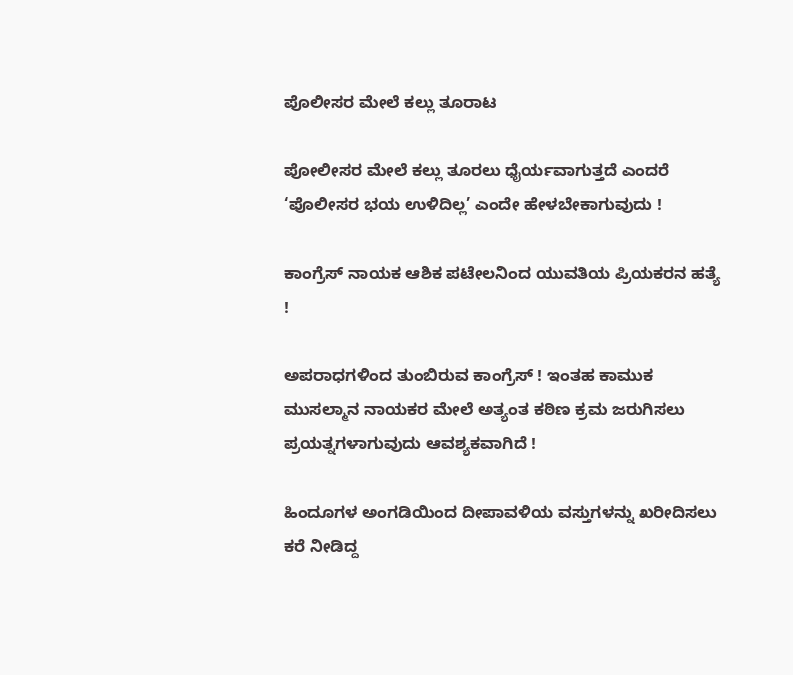ಪೊಲೀಸರ ಮೇಲೆ ಕಲ್ಲು ತೂರಾಟ

ಪೋಲೀಸರ ಮೇಲೆ ಕಲ್ಲು ತೂರಲು ಧೈರ್ಯವಾಗುತ್ತದೆ ಎಂದರೆ ‘ಪೊಲೀಸರ ಭಯ ಉಳಿದಿಲ್ಲ’ ಎಂದೇ ಹೇಳಬೇಕಾಗುವುದು !

ಕಾಂಗ್ರೆಸ್ ನಾಯಕ ಆಶಿಕ ಪಟೇಲನಿಂದ ಯುವತಿಯ ಪ್ರಿಯಕರನ ಹತ್ಯೆ !

ಅಪರಾಧಗಳಿಂದ ತುಂಬಿರುವ ಕಾಂಗ್ರೆಸ್ ! ಇಂತಹ ಕಾಮುಕ ಮುಸಲ್ಮಾನ ನಾಯಕರ ಮೇಲೆ ಅತ್ಯಂತ ಕಠಿಣ ಕ್ರಮ ಜರುಗಿಸಲು ಪ್ರಯತ್ನಗಳಾಗುವುದು ಆವಶ್ಯಕವಾಗಿದೆ !

ಹಿಂದೂಗಳ ಅಂಗಡಿಯಿಂದ ದೀಪಾವಳಿಯ ವಸ್ತುಗಳನ್ನು ಖರೀದಿಸಲು ಕರೆ ನೀಡಿದ್ದ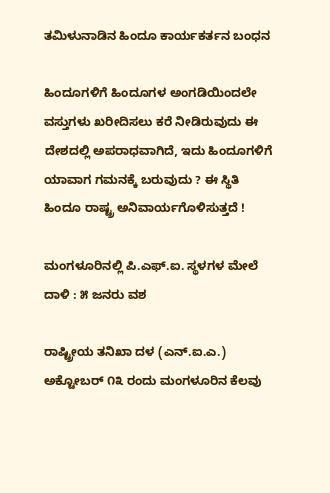ತಮಿಳುನಾಡಿನ ಹಿಂದೂ ಕಾರ್ಯಕರ್ತನ ಬಂಧನ

ಹಿಂದೂಗಳಿಗೆ ಹಿಂದೂಗಳ ಅಂಗಡಿಯಿಂದಲೇ ವಸ್ತುಗಳು ಖರೀದಿಸಲು ಕರೆ ನೀಡಿರುವುದು ಈ ದೇಶದಲ್ಲಿ ಅಪರಾಧವಾಗಿದೆ, ಇದು ಹಿಂದೂಗಳಿಗೆ ಯಾವಾಗ ಗಮನಕ್ಕೆ ಬರುವುದು ? ಈ ಸ್ಥಿತಿ ಹಿಂದೂ ರಾಷ್ಟ್ರ ಅನಿವಾರ್ಯಗೊಳಿಸುತ್ತದೆ !

ಮಂಗಳೂರಿನಲ್ಲಿ ಪಿ.ಎಫ್.ಐ. ಸ್ಥಳಗಳ ಮೇಲೆ ದಾಳಿ : ೫ ಜನರು ವಶ

ರಾಷ್ಟ್ರೀಯ ತನಿಖಾ ದಳ (ಎನ್.ಐ.ಎ.) ಅಕ್ಟೋಬರ್ ೧೩ ರಂದು ಮಂಗಳೂರಿನ ಕೆಲವು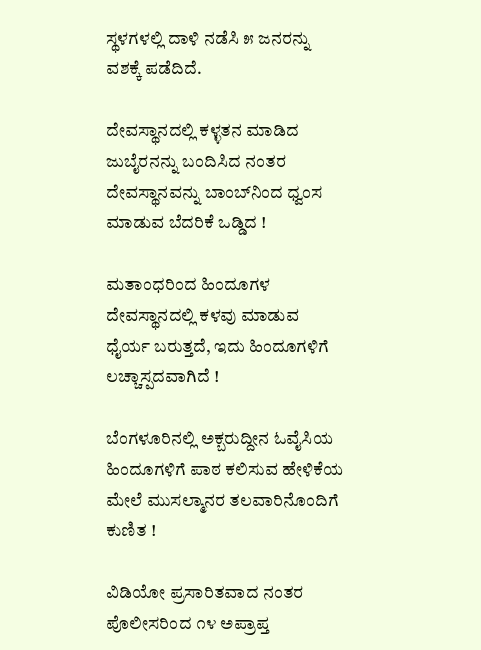ಸ್ಥಳಗಳಲ್ಲಿ ದಾಳಿ ನಡೆಸಿ ೫ ಜನರನ್ನು ವಶಕ್ಕೆ ಪಡೆದಿದೆ.

ದೇವಸ್ಥಾನದಲ್ಲಿ ಕಳ್ಳತನ ಮಾಡಿದ ಜುಬೈರನನ್ನು ಬಂದಿಸಿದ ನಂತರ ದೇವಸ್ಥಾನವನ್ನು ಬಾಂಬ್‌ನಿಂದ ಧ್ವಂಸ ಮಾಡುವ ಬೆದರಿಕೆ ಒಡ್ಡಿದ !

ಮತಾಂಧರಿಂದ ಹಿಂದೂಗಳ ದೇವಸ್ಥಾನದಲ್ಲಿ ಕಳವು ಮಾಡುವ ಧೈರ್ಯ ಬರುತ್ತದೆ, ಇದು ಹಿಂದೂಗಳಿಗೆ ಲಚ್ಚಾಸ್ಪದವಾಗಿದೆ !

ಬೆಂಗಳೂರಿನಲ್ಲಿ ಅಕ್ಬರುದ್ದೀನ ಓವೈಸಿಯ ಹಿಂದೂಗಳಿಗೆ ಪಾಠ ಕಲಿಸುವ ಹೇಳಿಕೆಯ ಮೇಲೆ ಮುಸಲ್ಮಾನರ ತಲವಾರಿನೊಂದಿಗೆ ಕುಣಿತ !

ವಿಡಿಯೋ ಪ್ರಸಾರಿತವಾದ ನಂತರ ಪೊಲೀಸರಿಂದ ೧೪ ಅಪ್ರಾಪ್ತ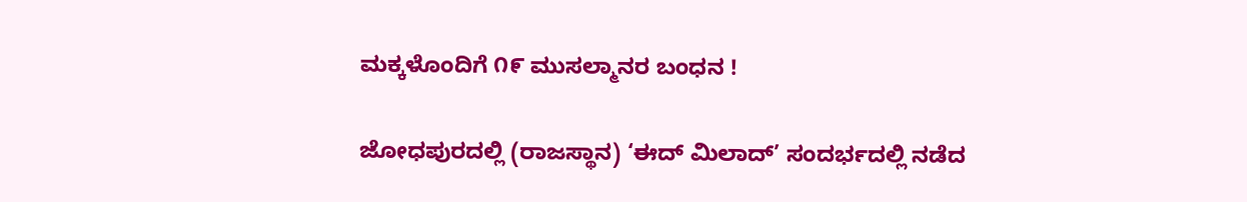ಮಕ್ಕಳೊಂದಿಗೆ ೧೯ ಮುಸಲ್ಮಾನರ ಬಂಧನ !

ಜೋಧಪುರದಲ್ಲಿ (ರಾಜಸ್ಥಾನ) ‘ಈದ್ ಮಿಲಾದ್’ ಸಂದರ್ಭದಲ್ಲಿ ನಡೆದ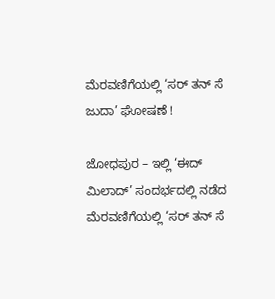ಮೆರವಣಿಗೆಯಲ್ಲಿ ‘ಸರ್ ತನ್ ಸೆ ಜುದಾ’ ಘೋಷಣೆ !

ಜೋಧಪುರ – ಇಲ್ಲಿ ‘ಈದ್ ಮಿಲಾದ್’ ಸಂದರ್ಭದಲ್ಲಿ ನಡೆದ ಮೆರವಣಿಗೆಯಲ್ಲಿ ‘ಸರ್ ತನ್ ಸೆ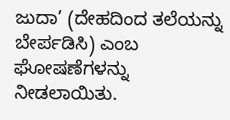ಜುದಾ’ (ದೇಹದಿಂದ ತಲೆಯನ್ನು ಬೇರ್ಪಡಿಸಿ) ಎಂಬ ಘೋಷಣೆಗಳನ್ನು ನೀಡಲಾಯಿತು.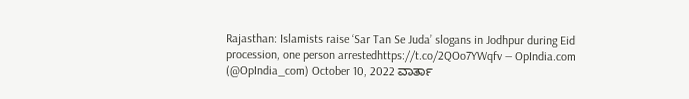Rajasthan: Islamists raise ‘Sar Tan Se Juda’ slogans in Jodhpur during Eid procession, one person arrestedhttps://t.co/2QOo7YWqfv — OpIndia.com (@OpIndia_com) October 10, 2022 ವಾರ್ತಾ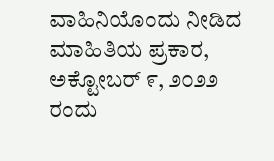ವಾಹಿನಿಯೊಂದು ನೀಡಿದ ಮಾಹಿತಿಯ ಪ್ರಕಾರ, ಅಕ್ಟೋಬರ್ ೯, ೨೦೨೨ ರಂದು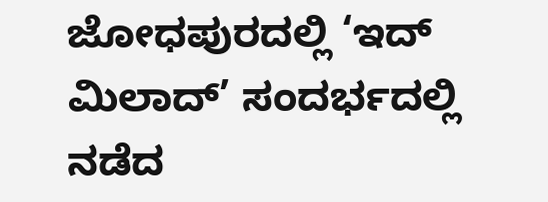ಜೋಧಪುರದಲ್ಲಿ ‘ಇದ್ ಮಿಲಾದ್’ ಸಂದರ್ಭದಲ್ಲಿ ನಡೆದ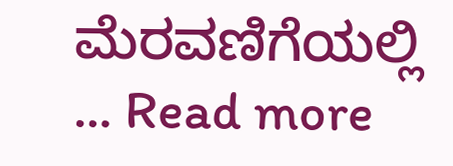ಮೆರವಣಿಗೆಯಲ್ಲಿ … Read more